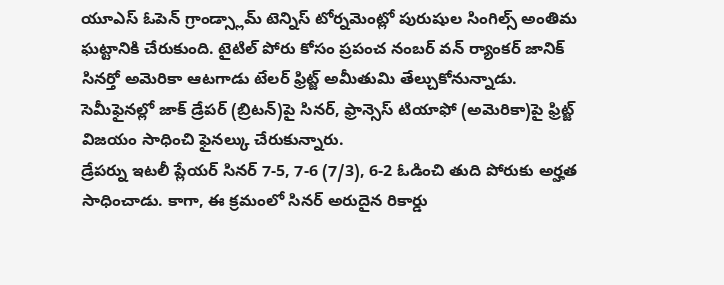యూఎస్ ఓపెన్ గ్రాండ్స్లామ్ టెన్నిస్ టోర్నమెంట్లో పురుషుల సింగిల్స్ అంతిమ ఘట్టానికి చేరుకుంది. టైటిల్ పోరు కోసం ప్రపంచ నంబర్ వన్ ర్యాంకర్ జానిక్ సినర్తో అమెరికా ఆటగాడు టేలర్ ఫ్రిట్జ్ అమీతుమి తేల్చుకోనున్నాడు. సెమీఫైనల్లో జాక్ డ్రేపర్ (బ్రిటన్)పై సినర్, ఫ్రాన్సెస్ టియాఫో (అమెరికా)పై ఫ్రిట్జ్ విజయం సాధించి ఫైనల్కు చేరుకున్నారు.
డ్రేపర్ను ఇటలీ ప్లేయర్ సినర్ 7-5, 7-6 (7/3), 6-2 ఓడించి తుది పోరుకు అర్హత సాధించాడు. కాగా, ఈ క్రమంలో సినర్ అరుదైన రికార్డు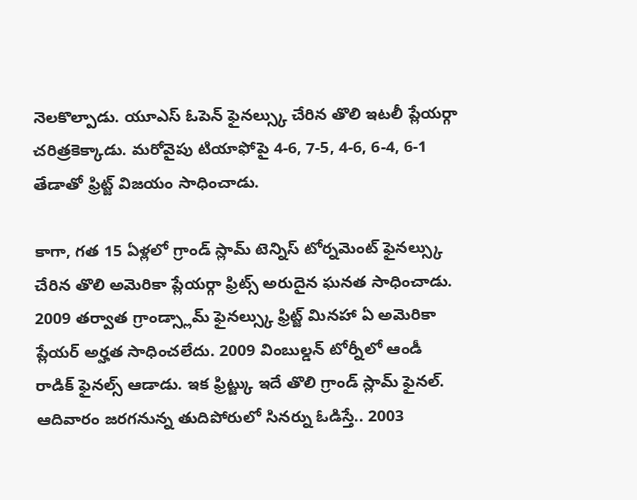నెలకొల్పాడు. యూఎస్ ఓపెన్ ఫైనల్స్కు చేరిన తొలి ఇటలీ ప్లేయర్గా చరిత్రకెక్కాడు. మరోవైపు టియాఫోపై 4-6, 7-5, 4-6, 6-4, 6-1 తేడాతో ఫ్రిట్జ్ విజయం సాధించాడు.

కాగా, గత 15 ఏళ్లలో గ్రాండ్ స్లామ్ టెన్నిస్ టోర్నమెంట్ ఫైనల్స్కు చేరిన తొలి అమెరికా ప్లేయర్గా ఫ్రిట్స్ అరుదైన ఘనత సాధించాడు. 2009 తర్వాత గ్రాండ్స్లామ్ ఫైనల్స్కు ఫ్రిట్జ్ మినహా ఏ అమెరికా ప్లేయర్ అర్హత సాధించలేదు. 2009 వింబుల్డన్ టోర్నీలో ఆండీ రాడిక్ ఫైనల్స్ ఆడాడు. ఇక ఫ్రిట్జ్కు ఇదే తొలి గ్రాండ్ స్లామ్ ఫైనల్.
ఆదివారం జరగనున్న తుదిపోరులో సినర్ను ఓడిస్తే.. 2003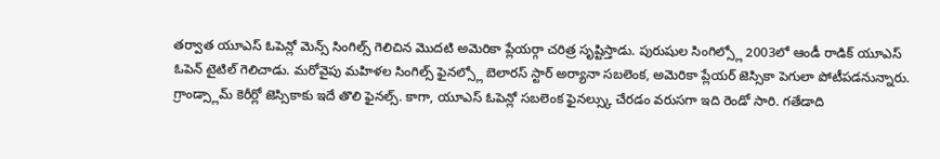తర్వాత యూఎస్ ఓపెన్లో మెన్స్ సింగిల్స్ గెలిచిన మొదటి అమెరికా ప్లేయర్గా చరిత్ర సృష్టిస్తాడు. పురుషుల సింగిల్స్లో 2003లో ఆండీ రాడిక్ యూఎస్ ఓపెన్ టైటిల్ గెలిచాడు. మరోవైపు మహిళల సింగిల్స్ ఫైనల్స్లో బెలారస్ స్టార్ అర్యానా సబలెంక, అమెరికా ప్లేయర్ జెస్సికా పెగులా పోటీపడనున్నారు.
గ్రాండ్స్లామ్ కెరీర్లో జెస్సికాకు ఇదే తొలి ఫైనల్స్. కాగా, యూఎస్ ఓపెన్లో సబలెంక ఫైనల్స్కు చేరడం వరుసగా ఇది రెండో సారి. గతేడాది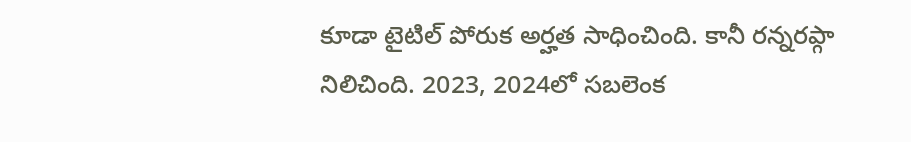కూడా టైటిల్ పోరుక అర్హత సాధించింది. కానీ రన్నరప్గా నిలిచింది. 2023, 2024లో సబలెంక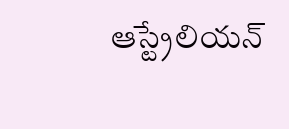ఆస్ట్రేలియన్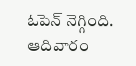ఓపెన్ నెగ్గింది. ఆదివారం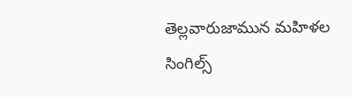తెల్లవారుజామున మహిళల సింగిల్స్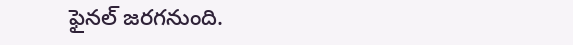ఫైనల్ జరగనుంది.